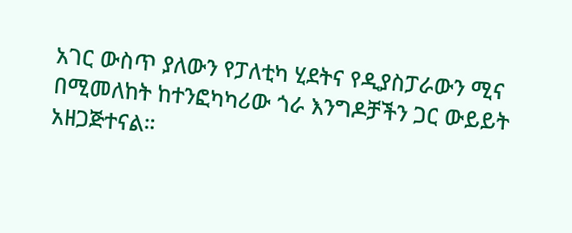አገር ውስጥ ያለውን የፓለቲካ ሂደትና የዲያስፓራውን ሚና በሚመለከት ከተንፎካካሪው ጎራ እንግዶቻችን ጋር ውይይት አዘጋጅተናል።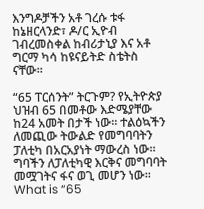እንግዶቻችን አቶ ገረሱ ቱፋ ከኔዘርላንድ፣ ዶ/ር ኢዮብ ገብረመስቀል ከብሪታኒያ እና አቶ ግርማ ካሳ ከዩናይትድ ስቴትስ ናቸው።

“65 ፐርሰንት” ትርጉም? የኢትዮጵያ ህዝብ 65 በመቶው እድሜያቸው ከ24 አመት በታች ነው። ተልዕኳችን ለመጪው ትውልድ የመግባባትን ፓለቲካ በአርአያነት ማውረስ ነው። ግባችን ለፓለቲካዊ እርቅና መግባባት መሟገትና ፋና ወጊ መሆን ነው።
What is “65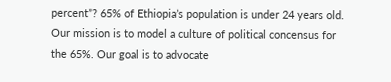percent”? 65% of Ethiopia’s population is under 24 years old. Our mission is to model a culture of political concensus for the 65%. Our goal is to advocate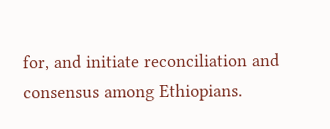for, and initiate reconciliation and consensus among Ethiopians.